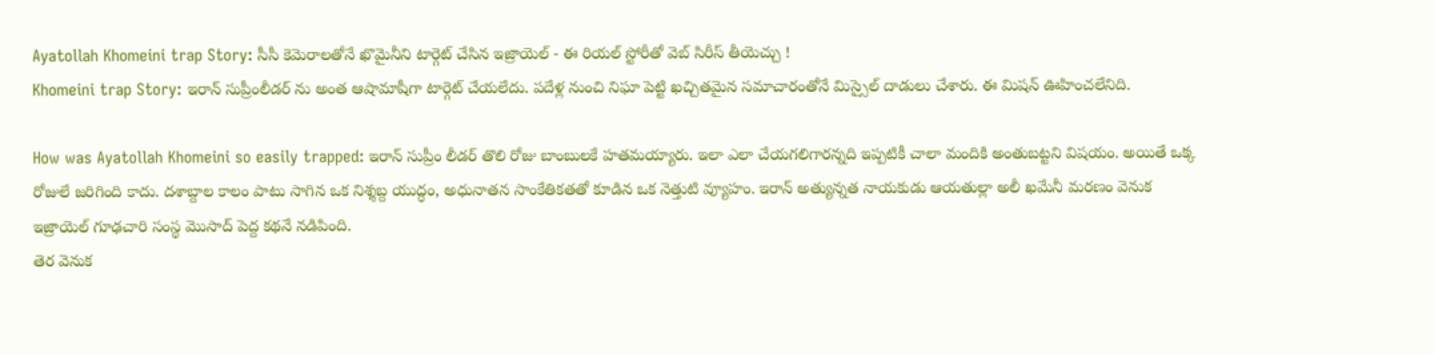Ayatollah Khomeini trap Story: సీసీ కెమెరాలతోనే ఖొమైనీని టార్గెట్ చేసిన ఇజ్రాయెల్ - ఈ రియల్ స్టోరీతో వెబ్ సిరీస్ తీయెచ్చు !
Khomeini trap Story: ఇరాన్ సుప్రీంలీడర్ ను అంత ఆషామాషీగా టార్గెట్ చేయలేదు. పదేళ్ల నుంచి నిఘా పెట్టి ఖచ్చితమైన సమాచారంతోనే మిస్సైల్ దాడులు చేశారు. ఈ మిషన్ ఊహించలేనిది.

How was Ayatollah Khomeini so easily trapped: ఇరాన్ సుప్రీం లీడర్ తొలి రోజు బాంబులకే హతమయ్యారు. ఇలా ఎలా చేయగలిగారన్నది ఇప్పటికీ చాలా మందికి అంతుబట్టని విషయం. అయితే ఒక్క రోజులే జరిగింది కాదు. దశాబ్దాల కాలం పాటు సాగిన ఒక నిశ్శబ్ద యుద్ధం, అధునాతన సాంకేతికతతో కూడిన ఒక నెత్తుటి వ్యూహం. ఇరాన్ అత్యున్నత నాయకుడు ఆయతుల్లా అలీ ఖమేనీ మరణం వెనుక ఇజ్రాయెల్ గూఢచారి సంస్థ మొసాద్ పెద్ద కథనే నడిపింది.
తెర వెనుక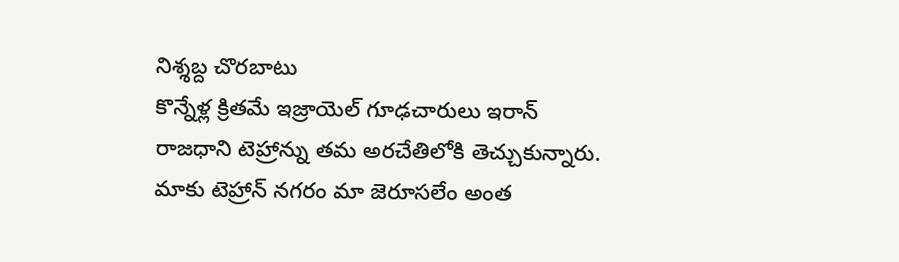నిశ్శబ్ద చొరబాటు
కొన్నేళ్ల క్రితమే ఇజ్రాయెల్ గూఢచారులు ఇరాన్ రాజధాని టెహ్రాన్ను తమ అరచేతిలోకి తెచ్చుకున్నారు. మాకు టెహ్రాన్ నగరం మా జెరూసలేం అంత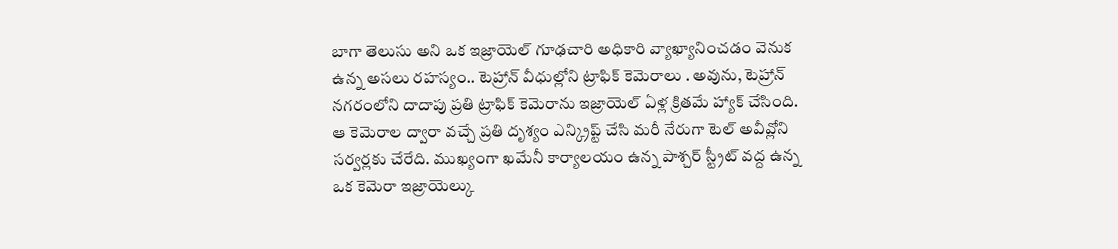బాగా తెలుసు అని ఒక ఇజ్రాయెల్ గూఢచారి అధికారి వ్యాఖ్యానించడం వెనుక ఉన్న అసలు రహస్యం.. టెహ్రాన్ వీధుల్లోని ట్రాఫిక్ కెమెరాలు . అవును, టెహ్రాన్ నగరంలోని దాదాపు ప్రతి ట్రాఫిక్ కెమెరాను ఇజ్రాయెల్ ఏళ్ల క్రితమే హ్యాక్ చేసింది. ఆ కెమెరాల ద్వారా వచ్చే ప్రతి దృశ్యం ఎన్క్రిప్ట్ చేసి మరీ నేరుగా టెల్ అవీవ్లోని సర్వర్లకు చేరేది. ముఖ్యంగా ఖమేనీ కార్యాలయం ఉన్న పాశ్చర్ స్ట్రీట్ వద్ద ఉన్న ఒక కెమెరా ఇజ్రాయెల్కు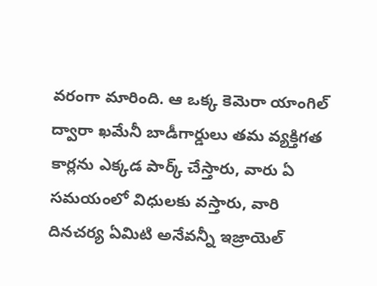వరంగా మారింది. ఆ ఒక్క కెమెరా యాంగిల్ ద్వారా ఖమేనీ బాడీగార్డులు తమ వ్యక్తిగత కార్లను ఎక్కడ పార్క్ చేస్తారు, వారు ఏ సమయంలో విధులకు వస్తారు, వారి దినచర్య ఏమిటి అనేవన్నీ ఇజ్రాయెల్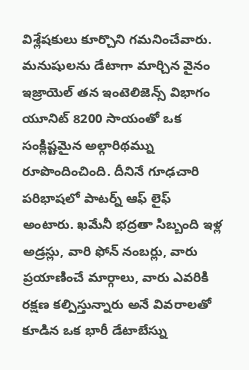విశ్లేషకులు కూర్చొని గమనించేవారు.
మనుషులను డేటాగా మార్చిన వైనం
ఇజ్రాయెల్ తన ఇంటెలిజెన్స్ విభాగం యూనిట్ 8200 సాయంతో ఒక సంక్లిష్టమైన అల్గారిథమ్ను రూపొందించింది. దీనినే గూఢచారి పరిభాషలో పాటర్న్ ఆఫ్ లైఫ్ అంటారు. ఖమేనీ భద్రతా సిబ్బంది ఇళ్ల అడ్రస్లు, వారి ఫోన్ నంబర్లు, వారు ప్రయాణించే మార్గాలు, వారు ఎవరికి రక్షణ కల్పిస్తున్నారు అనే వివరాలతో కూడిన ఒక భారీ డేటాబేస్ను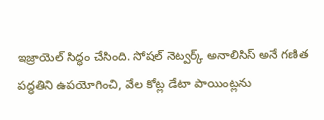ఇజ్రాయెల్ సిద్ధం చేసింది. సోషల్ నెట్వర్క్ అనాలిసిస్ అనే గణిత పద్ధతిని ఉపయోగించి, వేల కోట్ల డేటా పాయింట్లను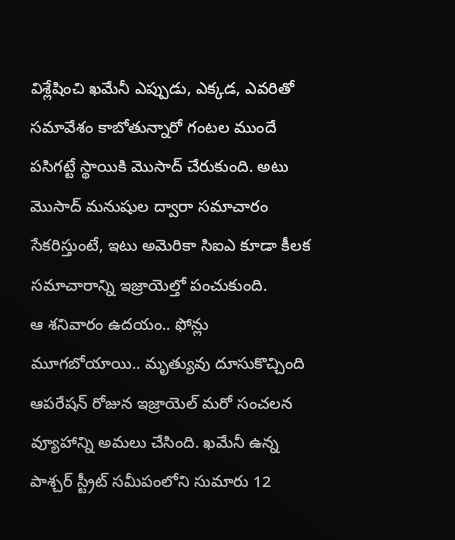విశ్లేషించి ఖమేనీ ఎప్పుడు, ఎక్కడ, ఎవరితో సమావేశం కాబోతున్నారో గంటల ముందే పసిగట్టే స్థాయికి మొసాద్ చేరుకుంది. అటు మొసాద్ మనుషుల ద్వారా సమాచారం సేకరిస్తుంటే, ఇటు అమెరికా సిఐఎ కూడా కీలక సమాచారాన్ని ఇజ్రాయెల్తో పంచుకుంది.
ఆ శనివారం ఉదయం.. ఫోన్లు మూగబోయాయి.. మృత్యువు దూసుకొచ్చింది
ఆపరేషన్ రోజున ఇజ్రాయెల్ మరో సంచలన వ్యూహాన్ని అమలు చేసింది. ఖమేనీ ఉన్న పాశ్చర్ స్ట్రీట్ సమీపంలోని సుమారు 12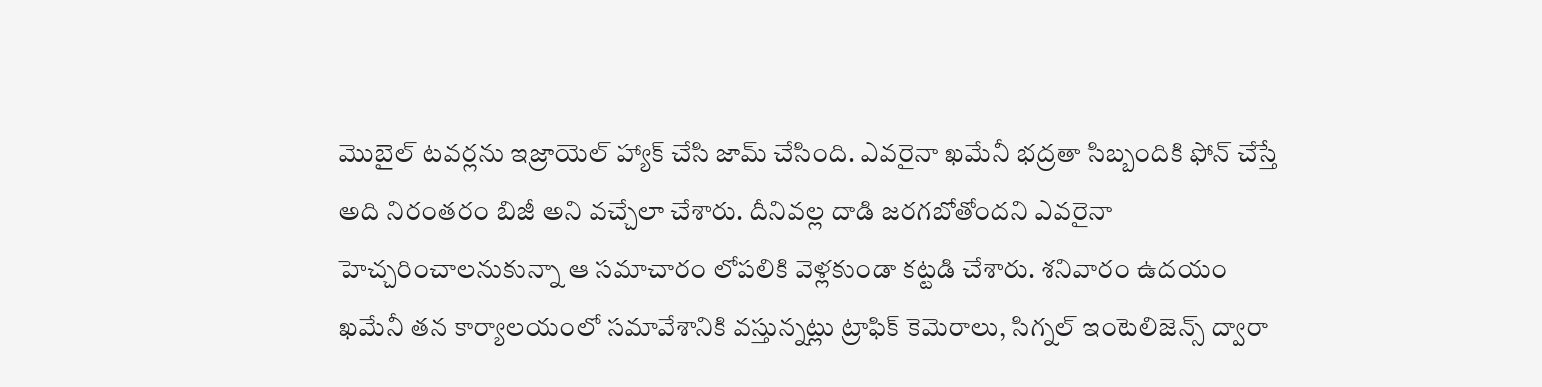మొబైల్ టవర్లను ఇజ్రాయెల్ హ్యాక్ చేసి జామ్ చేసింది. ఎవరైనా ఖమేనీ భద్రతా సిబ్బందికి ఫోన్ చేస్తే అది నిరంతరం బిజీ అని వచ్చేలా చేశారు. దీనివల్ల దాడి జరగబోతోందని ఎవరైనా హెచ్చరించాలనుకున్నా ఆ సమాచారం లోపలికి వెళ్లకుండా కట్టడి చేశారు. శనివారం ఉదయం ఖమేనీ తన కార్యాలయంలో సమావేశానికి వస్తున్నట్లు ట్రాఫిక్ కెమెరాలు, సిగ్నల్ ఇంటెలిజెన్స్ ద్వారా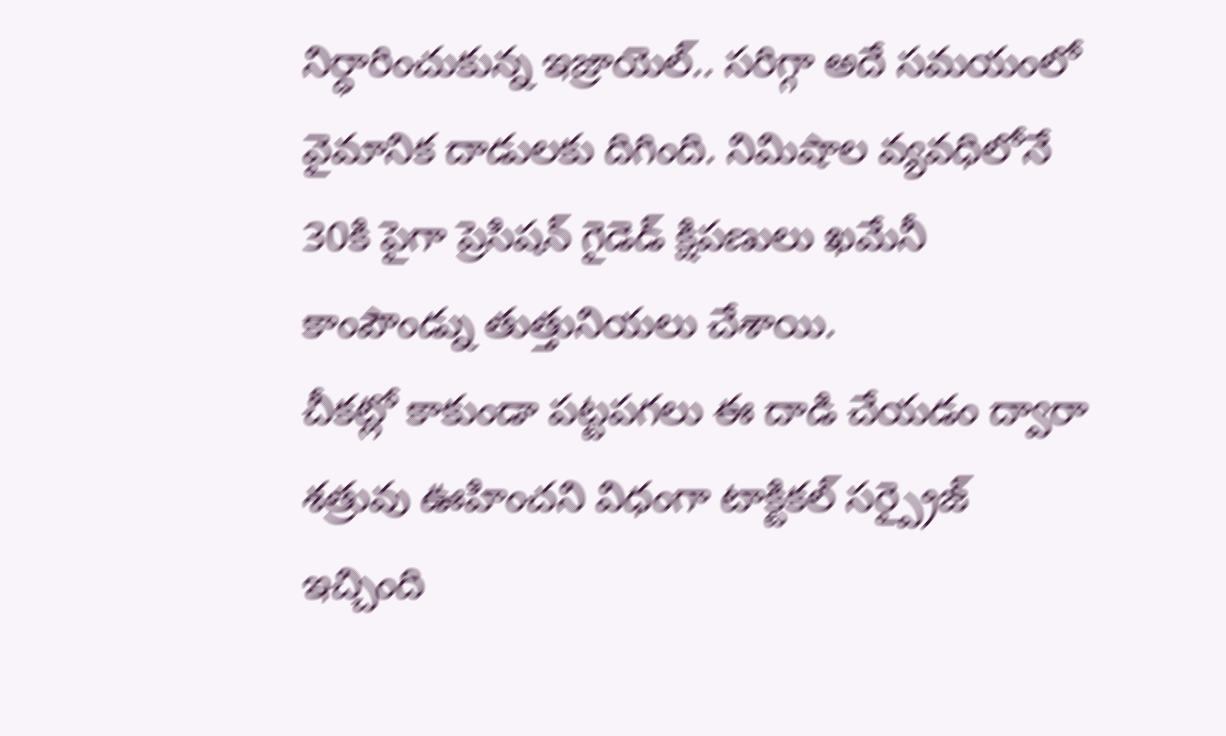నిర్ధారించుకున్న ఇజ్రాయెల్.. సరిగ్గా అదే సమయంలో వైమానిక దాడులకు దిగింది. నిమిషాల వ్యవధిలోనే 30కి పైగా ప్రెసిషన్ గైడెడ్ క్షిపణులు ఖమేనీ కాంపౌండ్ను తుత్తునియలు చేశాయి.
చీకట్లో కాకుండా పట్టపగలు ఈ దాడి చేయడం ద్వారా శత్రువు ఊహించని విధంగా టాక్టికల్ సర్ప్రైజ్ ఇచ్చింది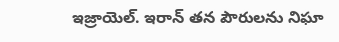ఇజ్రాయెల్. ఇరాన్ తన పౌరులను నిఘా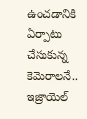ఉంచడానికి ఏర్పాటు చేసుకున్న కెమెరాలనే.. ఇజ్రాయెల్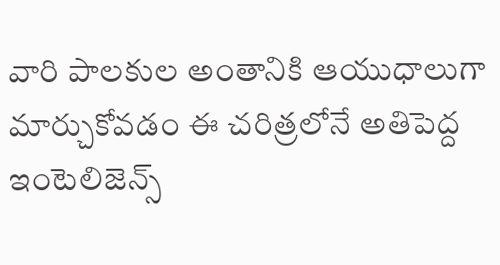వారి పాలకుల అంతానికి ఆయుధాలుగా మార్చుకోవడం ఈ చరిత్రలోనే అతిపెద్ద ఇంటెలిజెన్స్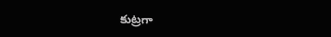కుట్రగా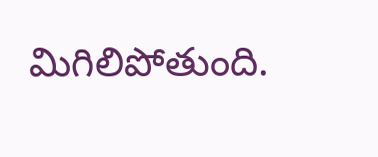మిగిలిపోతుంది.